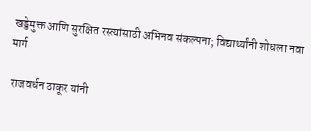खड्डेमुक्त आणि सुरक्षित रस्त्यांसाठी अभिनव संकल्पना; विद्यार्थ्यांनी शोधला नवा मार्ग

 राजवर्धन ठाकूर यांनी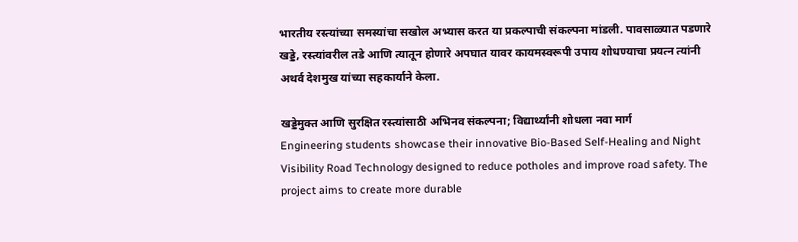भारतीय रस्त्यांच्या समस्यांचा सखोल अभ्यास करत या प्रकल्पाची संकल्पना मांडली. पावसाळ्यात पडणारे खड्डे, रस्त्यांवरील तडे आणि त्यातून होणारे अपघात यावर कायमस्वरूपी उपाय शोधण्याचा प्रयत्न त्यांनी अथर्व देशमुख यांच्या सहकार्याने केला.

खड्डेमुक्त आणि सुरक्षित रस्त्यांसाठी अभिनव संकल्पना; विद्यार्थ्यांनी शोधला नवा मार्ग
Engineering students showcase their innovative Bio-Based Self-Healing and Night Visibility Road Technology designed to reduce potholes and improve road safety. The project aims to create more durable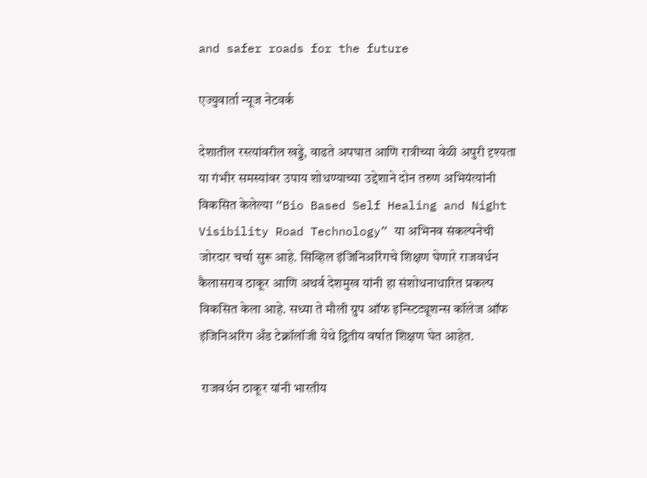and safer roads for the future

एज्युवार्ता न्यूज नेटवर्क

देशातील रस्त्यांवरील खड्डे, वाढते अपघात आणि रात्रीच्या वेळी अपुरी दृश्यता या गंभीर समस्यांवर उपाय शोधण्याच्या उद्देशाने दोन तरुण अभियंत्यांनी विकसित केलेल्या “Bio Based Self Healing and Night Visibility Road Technology” या अभिनव संकल्पनेची जोरदार चर्चा सुरू आहे. सिव्हिल इंजिनिअरिंगचे शिक्षण घेणारे राजवर्धन कैलासराव ठाकूर आणि अथर्व देशमुख यांनी हा संशोधनाधारित प्रकल्प विकसित केला आहे. सध्या ते मौली ग्रुप ऑफ इन्स्टिट्यूशन्स कॉलेज ऑफ इंजिनिअरिंग अँड टेक्नॉलॉजी येथे द्वितीय वर्षात शिक्षण घेत आहेत.

 राजवर्धन ठाकूर यांनी भारतीय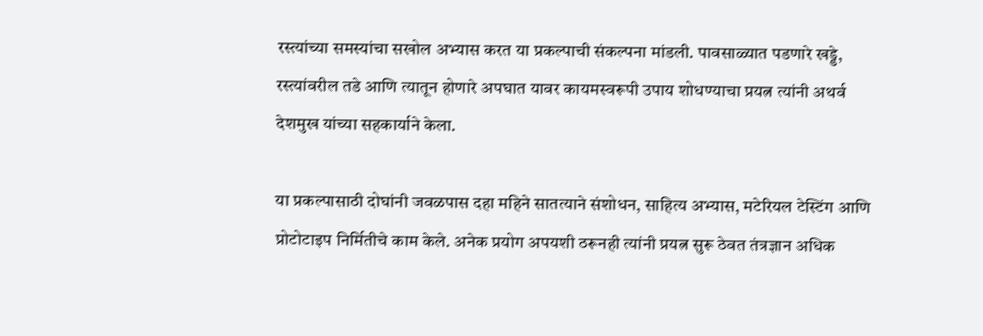रस्त्यांच्या समस्यांचा सखोल अभ्यास करत या प्रकल्पाची संकल्पना मांडली. पावसाळ्यात पडणारे खड्डे, रस्त्यांवरील तडे आणि त्यातून होणारे अपघात यावर कायमस्वरूपी उपाय शोधण्याचा प्रयत्न त्यांनी अथर्व देशमुख यांच्या सहकार्याने केला.

या प्रकल्पासाठी दोघांनी जवळपास दहा महिने सातत्याने संशोधन, साहित्य अभ्यास, मटेरियल टेस्टिंग आणि प्रोटोटाइप निर्मितीचे काम केले. अनेक प्रयोग अपयशी ठरूनही त्यांनी प्रयत्न सुरू ठेवत तंत्रज्ञान अधिक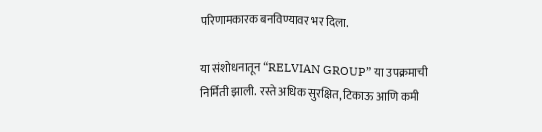परिणामकारक बनविण्यावर भर दिला.

या संशोधनातून “RELVIAN GROUP” या उपक्रमाची निर्मिती झाली. रस्ते अधिक सुरक्षित, टिकाऊ आणि कमी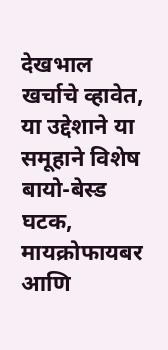देखभाल खर्चाचे व्हावेत, या उद्देशाने या समूहाने विशेष बायो-बेस्ड घटक, मायक्रोफायबर आणि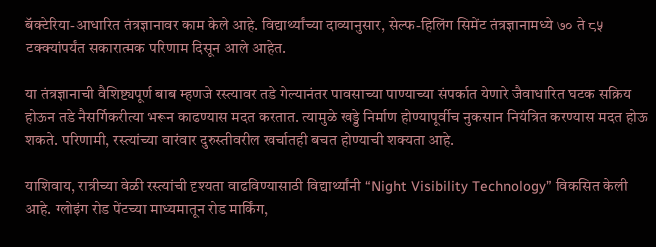बॅक्टेरिया-आधारित तंत्रज्ञानावर काम केले आहे. विद्यार्थ्यांच्या दाव्यानुसार, सेल्फ-हिलिंग सिमेंट तंत्रज्ञानामध्ये ७० ते ८५ टक्क्यांपर्यंत सकारात्मक परिणाम दिसून आले आहेत.

या तंत्रज्ञानाची वैशिष्ट्यपूर्ण बाब म्हणजे रस्त्यावर तडे गेल्यानंतर पावसाच्या पाण्याच्या संपर्कात येणारे जैवाधारित घटक सक्रिय होऊन तडे नैसर्गिकरीत्या भरून काढण्यास मदत करतात. त्यामुळे खड्डे निर्माण होण्यापूर्वीच नुकसान नियंत्रित करण्यास मदत होऊ शकते. परिणामी, रस्त्यांच्या वारंवार दुरुस्तीवरील खर्चातही बचत होण्याची शक्यता आहे.

याशिवाय, रात्रीच्या वेळी रस्त्यांची दृश्यता वाढविण्यासाठी विद्यार्थ्यांनी “Night Visibility Technology” विकसित केली आहे. ग्लोइंग रोड पेंटच्या माध्यमातून रोड मार्किंग,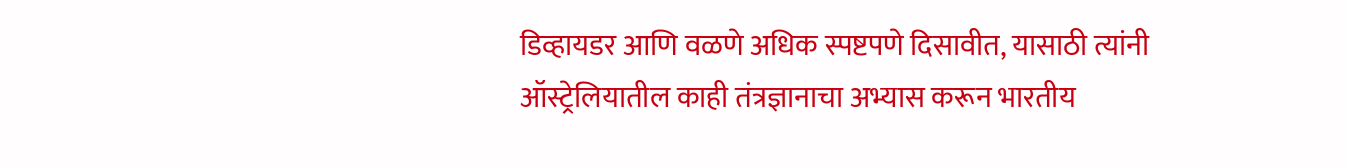डिव्हायडर आणि वळणे अधिक स्पष्टपणे दिसावीत, यासाठी त्यांनी ऑस्ट्रेलियातील काही तंत्रज्ञानाचा अभ्यास करून भारतीय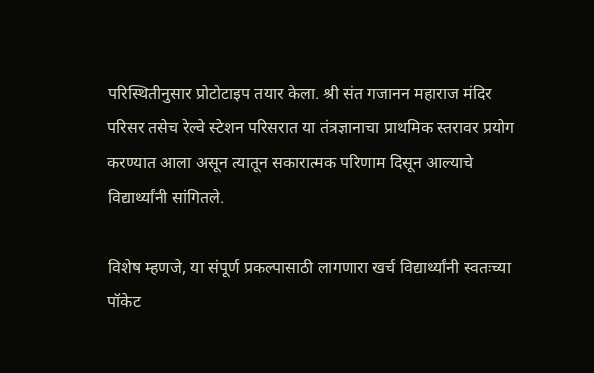परिस्थितीनुसार प्रोटोटाइप तयार केला. श्री संत गजानन महाराज मंदिर परिसर तसेच रेल्वे स्टेशन परिसरात या तंत्रज्ञानाचा प्राथमिक स्तरावर प्रयोग करण्यात आला असून त्यातून सकारात्मक परिणाम दिसून आल्याचे विद्यार्थ्यांनी सांगितले.

विशेष म्हणजे, या संपूर्ण प्रकल्पासाठी लागणारा खर्च विद्यार्थ्यांनी स्वतःच्या पॉकेट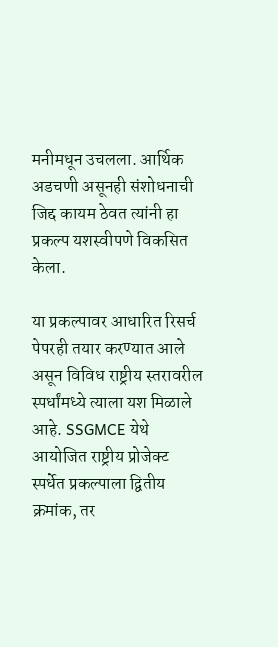मनीमधून उचलला. आर्थिक अडचणी असूनही संशोधनाची जिद्द कायम ठेवत त्यांनी हा प्रकल्प यशस्वीपणे विकसित केला.

या प्रकल्पावर आधारित रिसर्च पेपरही तयार करण्यात आले असून विविध राष्ट्रीय स्तरावरील स्पर्धांमध्ये त्याला यश मिळाले आहे. SSGMCE येथे आयोजित राष्ट्रीय प्रोजेक्ट स्पर्धेत प्रकल्पाला द्वितीय क्रमांक, तर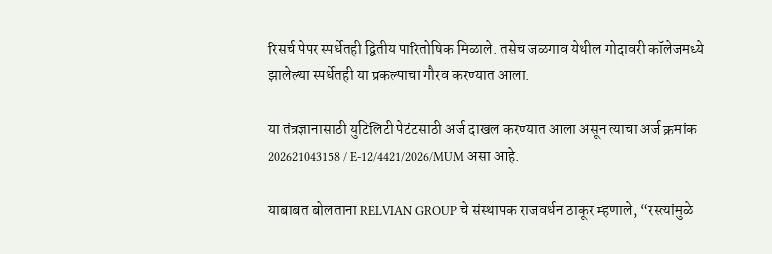रिसर्च पेपर स्पर्धेतही द्वितीय पारितोषिक मिळाले. तसेच जळगाव येथील गोदावरी कॉलेजमध्ये झालेल्या स्पर्धेतही या प्रकल्पाचा गौरव करण्यात आला.

या तंत्रज्ञानासाठी युटिलिटी पेटंटसाठी अर्ज दाखल करण्यात आला असून त्याचा अर्ज क्रमांक 202621043158 / E-12/4421/2026/MUM असा आहे.

याबाबत बोलताना RELVIAN GROUP चे संस्थापक राजवर्धन ठाकूर म्हणाले, “रस्त्यांमुळे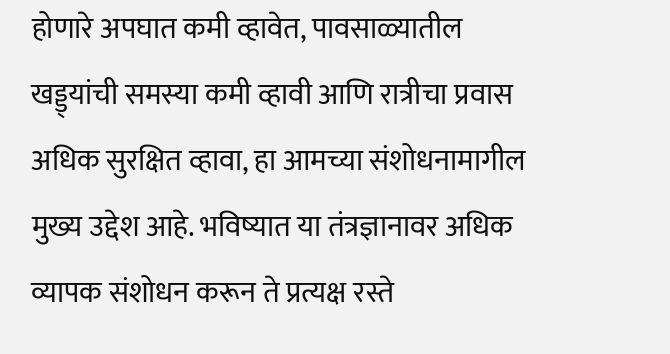होणारे अपघात कमी व्हावेत, पावसाळ्यातील खड्ड्यांची समस्या कमी व्हावी आणि रात्रीचा प्रवास अधिक सुरक्षित व्हावा, हा आमच्या संशोधनामागील मुख्य उद्देश आहे. भविष्यात या तंत्रज्ञानावर अधिक व्यापक संशोधन करून ते प्रत्यक्ष रस्ते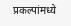प्रकल्पांमध्ये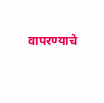वापरण्याचे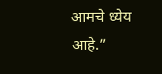आमचे ध्येय आहे.”